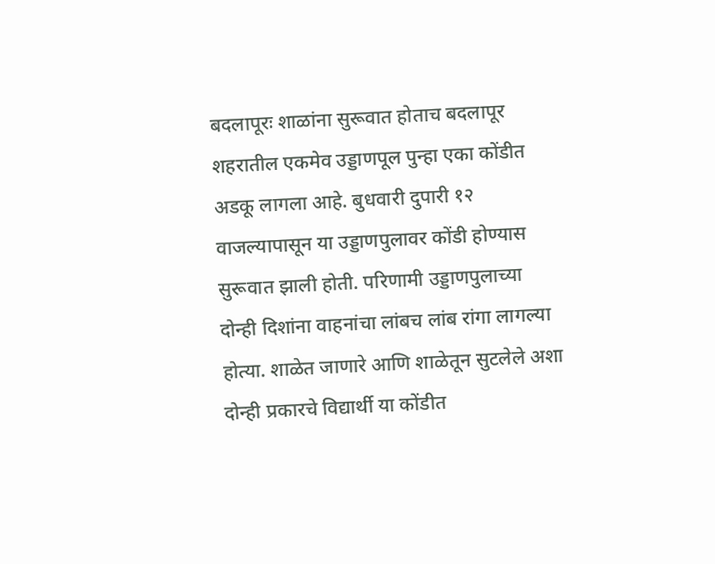बदलापूरः शाळांना सुरूवात होताच बदलापूर शहरातील एकमेव उड्डाणपूल पुन्हा एका कोंडीत अडकू लागला आहे. बुधवारी दुपारी १२ वाजल्यापासून या उड्डाणपुलावर कोंडी होण्यास सुरूवात झाली होती. परिणामी उड्डाणपुलाच्या दोन्ही दिशांना वाहनांचा लांबच लांब रांगा लागल्या होत्या. शाळेत जाणारे आणि शाळेतून सुटलेले अशा दोन्ही प्रकारचे विद्यार्थी या कोंडीत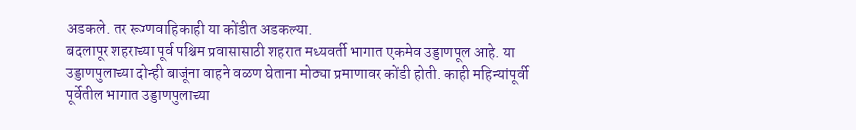अडकले. तर रूग्णवाहिकाही या कोंडीत अडकल्या.
बदलापूर शहराच्या पूर्व पश्चिम प्रवासासाठी शहरात मध्यवर्ती भागात एकमेव उड्डाणपूल आहे. या उड्डाणपुलाच्या दोन्ही बाजूंना वाहने वळण घेताना मोठ्या प्रमाणावर कोंडी होती. काही महिन्यांपूर्वी पूर्वेतील भागात उड्डाणपुलाच्या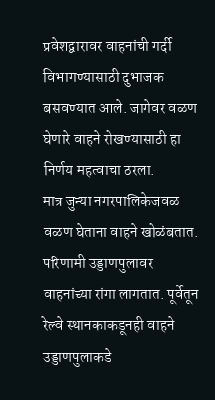प्रवेशद्वारावर वाहनांची गर्दी विभागण्यासाठी दुभाजक बसवण्यात आले. जागेवर वळण घेणारे वाहने रोखण्यासाठी हा निर्णय महत्वाचा ठरला.
मात्र जुन्या नगरपालिकेजवळ वळण घेताना वाहने खोळंबतात. परिणामी उड्डाणपुलावर वाहनांच्या रांगा लागतात. पूर्वेतून रेल्वे स्थानकाकडूनही वाहने उड्डाणपुलाकडे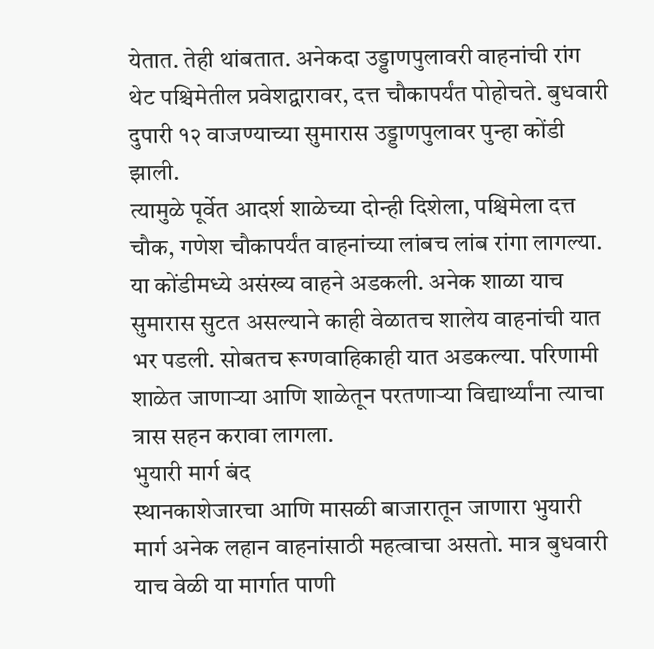येतात. तेही थांबतात. अनेकदा उड्डाणपुलावरी वाहनांची रांग थेट पश्चिमेतील प्रवेशद्वारावर, दत्त चौकापर्यंत पोहोचते. बुधवारी दुपारी १२ वाजण्याच्या सुमारास उड्डाणपुलावर पुन्हा कोंडी झाली.
त्यामुळे पूर्वेत आदर्श शाळेच्या दोन्ही दिशेला, पश्चिमेला दत्त चौक, गणेश चौकापर्यंत वाहनांच्या लांबच लांब रांगा लागल्या. या कोंडीमध्ये असंख्य वाहने अडकली. अनेक शाळा याच सुमारास सुटत असल्याने काही वेळातच शालेय वाहनांची यात भर पडली. सोबतच रूग्णवाहिकाही यात अडकल्या. परिणामी शाळेत जाणाऱ्या आणि शाळेतून परतणाऱ्या विद्यार्थ्यांना त्याचा त्रास सहन करावा लागला.
भुयारी मार्ग बंद
स्थानकाशेजारचा आणि मासळी बाजारातून जाणारा भुयारी मार्ग अनेक लहान वाहनांसाठी महत्वाचा असतो. मात्र बुधवारी याच वेळी या मार्गात पाणी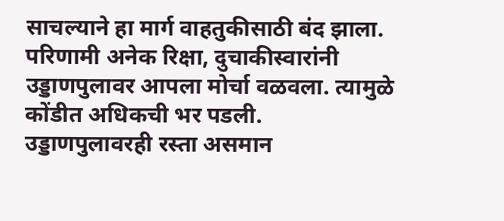साचल्याने हा मार्ग वाहतुकीसाठी बंद झाला. परिणामी अनेक रिक्षा, दुचाकीस्वारांनी उड्डाणपुलावर आपला मोर्चा वळवला. त्यामुळे कोंडीत अधिकची भर पडली.
उड्डाणपुलावरही रस्ता असमान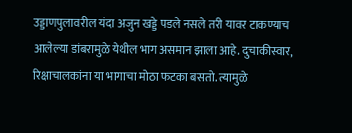उड्डाणपुलावरील यंदा अजुन खड्डे पडले नसले तरी यावर टाकण्याच आलेल्या डांबरामुळे येथील भाग असमान झाला आहे. दुचाकीस्वार, रिक्षाचालकांना या भागाचा मोठा फटका बसतो. त्यामुळे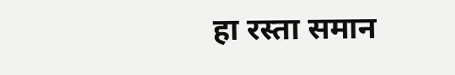हा रस्ता समान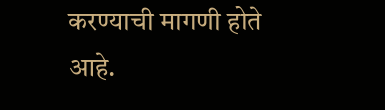करण्याची मागणी होते आहे.